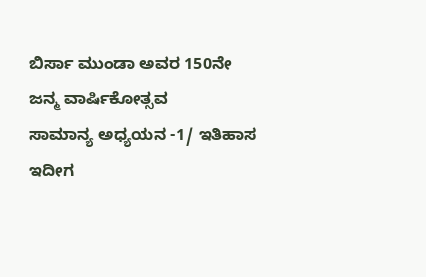ಬಿರ್ಸಾ ಮುಂಡಾ ಅವರ 150ನೇ ಜನ್ಮ ವಾರ್ಷಿಕೋತ್ಸವ
ಸಾಮಾನ್ಯ ಅಧ್ಯಯನ -1/ ಇತಿಹಾಸ
ಇದೀಗ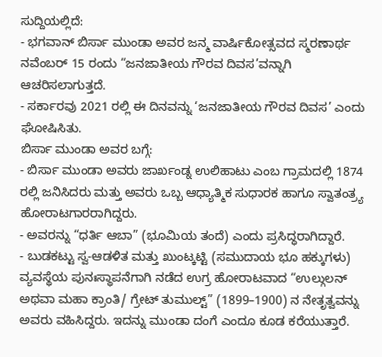ಸುದ್ದಿಯಲ್ಲಿದೆ:
- ಭಗವಾನ್ ಬಿರ್ಸಾ ಮುಂಡಾ ಅವರ ಜನ್ಮ ವಾರ್ಷಿಕೋತ್ಸವದ ಸ್ಮರಣಾರ್ಥ ನವೆಂಬರ್ 15 ರಂದು “ಜನಜಾತೀಯ ಗೌರವ ದಿವಸ’ವನ್ನಾಗಿ ಆಚರಿಸಲಾಗುತ್ತದೆ.
- ಸರ್ಕಾರವು 2021 ರಲ್ಲಿ ಈ ದಿನವನ್ನು ‘ಜನಜಾತೀಯ ಗೌರವ ದಿವಸ’ ಎಂದು ಘೋಷಿಸಿತು.
ಬಿರ್ಸಾ ಮುಂಡಾ ಅವರ ಬಗ್ಗೆ:
- ಬಿರ್ಸಾ ಮುಂಡಾ ಅವರು ಜಾರ್ಖಂಡ್ನ ಉಲಿಹಾಟು ಎಂಬ ಗ್ರಾಮದಲ್ಲಿ 1874 ರಲ್ಲಿ ಜನಿಸಿದರು ಮತ್ತು ಅವರು ಒಬ್ಬ ಆಧ್ಯಾತ್ಮಿಕ ಸುಧಾರಕ ಹಾಗೂ ಸ್ವಾತಂತ್ರ್ಯ ಹೋರಾಟಗಾರರಾಗಿದ್ದರು.
- ಅವರನ್ನು “ಧರ್ತಿ ಆಬಾ” (ಭೂಮಿಯ ತಂದೆ) ಎಂದು ಪ್ರಸಿದ್ಧರಾಗಿದ್ದಾರೆ.
- ಬುಡಕಟ್ಟು ಸ್ವ-ಆಡಳಿತ ಮತ್ತು ಖುಂಟ್ಕಟ್ಟಿ (ಸಮುದಾಯ ಭೂ ಹಕ್ಕುಗಳು) ವ್ಯವಸ್ಥೆಯ ಪುನಃಸ್ಥಾಪನೆಗಾಗಿ ನಡೆದ ಉಗ್ರ ಹೋರಾಟವಾದ “ಉಲ್ಗುಲನ್ ಅಥವಾ ಮಹಾ ಕ್ರಾಂತಿ/ ಗ್ರೇಟ್ ತುಮುಲ್ಟ್” (1899–1900) ನ ನೇತೃತ್ವವನ್ನು ಅವರು ವಹಿಸಿದ್ದರು. ಇದನ್ನು ಮುಂಡಾ ದಂಗೆ ಎಂದೂ ಕೂಡ ಕರೆಯುತ್ತಾರೆ.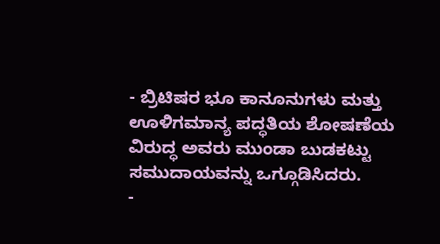- ಬ್ರಿಟಿಷರ ಭೂ ಕಾನೂನುಗಳು ಮತ್ತು ಊಳಿಗಮಾನ್ಯ ಪದ್ಧತಿಯ ಶೋಷಣೆಯ ವಿರುದ್ಧ ಅವರು ಮುಂಡಾ ಬುಡಕಟ್ಟು ಸಮುದಾಯವನ್ನು ಒಗ್ಗೂಡಿಸಿದರು.
-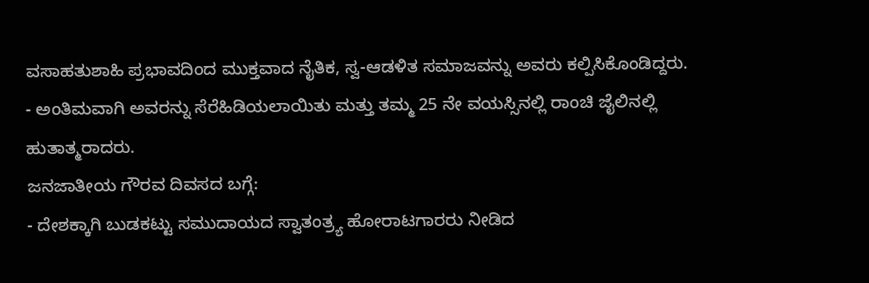ವಸಾಹತುಶಾಹಿ ಪ್ರಭಾವದಿಂದ ಮುಕ್ತವಾದ ನೈತಿಕ, ಸ್ವ-ಆಡಳಿತ ಸಮಾಜವನ್ನು ಅವರು ಕಲ್ಪಿಸಿಕೊಂಡಿದ್ದರು.
- ಅಂತಿಮವಾಗಿ ಅವರನ್ನು ಸೆರೆಹಿಡಿಯಲಾಯಿತು ಮತ್ತು ತಮ್ಮ 25 ನೇ ವಯಸ್ಸಿನಲ್ಲಿ ರಾಂಚಿ ಜೈಲಿನಲ್ಲಿ ಹುತಾತ್ಮರಾದರು.
ಜನಜಾತೀಯ ಗೌರವ ದಿವಸದ ಬಗ್ಗೆ:
- ದೇಶಕ್ಕಾಗಿ ಬುಡಕಟ್ಟು ಸಮುದಾಯದ ಸ್ವಾತಂತ್ರ್ಯ ಹೋರಾಟಗಾರರು ನೀಡಿದ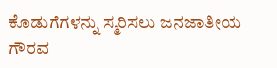ಕೊಡುಗೆಗಳನ್ನು ಸ್ಮರಿಸಲು ಜನಜಾತೀಯ ಗೌರವ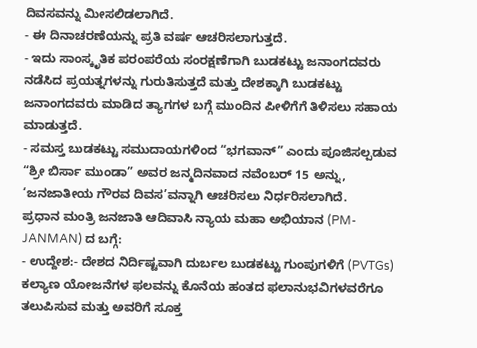ದಿವಸವನ್ನು ಮೀಸಲಿಡಲಾಗಿದೆ.
- ಈ ದಿನಾಚರಣೆಯನ್ನು ಪ್ರತಿ ವರ್ಷ ಆಚರಿಸಲಾಗುತ್ತದೆ.
- ಇದು ಸಾಂಸ್ಕೃತಿಕ ಪರಂಪರೆಯ ಸಂರಕ್ಷಣೆಗಾಗಿ ಬುಡಕಟ್ಟು ಜನಾಂಗದವರು ನಡೆಸಿದ ಪ್ರಯತ್ನಗಳನ್ನು ಗುರುತಿಸುತ್ತದೆ ಮತ್ತು ದೇಶಕ್ಕಾಗಿ ಬುಡಕಟ್ಟು ಜನಾಂಗದವರು ಮಾಡಿದ ತ್ಯಾಗಗಳ ಬಗ್ಗೆ ಮುಂದಿನ ಪೀಳಿಗೆಗೆ ತಿಳಿಸಲು ಸಹಾಯ ಮಾಡುತ್ತದೆ.
- ಸಮಸ್ತ ಬುಡಕಟ್ಟು ಸಮುದಾಯಗಳಿಂದ “ಭಗವಾನ್” ಎಂದು ಪೂಜಿಸಲ್ಪಡುವ “ಶ್ರೀ ಬಿರ್ಸಾ ಮುಂಡಾ” ಅವರ ಜನ್ಮದಿನವಾದ ನವೆಂಬರ್ 15 ಅನ್ನು, ‘ಜನಜಾತೀಯ ಗೌರವ ದಿವಸ’ವನ್ನಾಗಿ ಆಚರಿಸಲು ನಿರ್ಧರಿಸಲಾಗಿದೆ.
ಪ್ರಧಾನ ಮಂತ್ರಿ ಜನಜಾತಿ ಆದಿವಾಸಿ ನ್ಯಾಯ ಮಹಾ ಅಭಿಯಾನ (PM-JANMAN) ದ ಬಗ್ಗೆ:
- ಉದ್ದೇಶ:- ದೇಶದ ನಿರ್ದಿಷ್ಟವಾಗಿ ದುರ್ಬಲ ಬುಡಕಟ್ಟು ಗುಂಪುಗಳಿಗೆ (PVTGs) ಕಲ್ಯಾಣ ಯೋಜನೆಗಳ ಫಲವನ್ನು ಕೊನೆಯ ಹಂತದ ಫಲಾನುಭವಿಗಳವರೆಗೂ ತಲುಪಿಸುವ ಮತ್ತು ಅವರಿಗೆ ಸೂಕ್ತ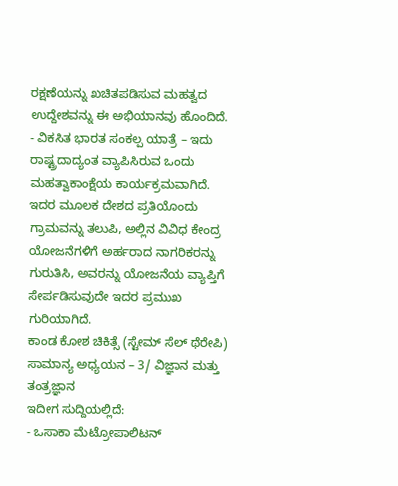ರಕ್ಷಣೆಯನ್ನು ಖಚಿತಪಡಿಸುವ ಮಹತ್ವದ ಉದ್ದೇಶವನ್ನು ಈ ಅಭಿಯಾನವು ಹೊಂದಿದೆ.
- ವಿಕಸಿತ ಭಾರತ ಸಂಕಲ್ಪ ಯಾತ್ರೆ – ಇದು ರಾಷ್ಟ್ರದಾದ್ಯಂತ ವ್ಯಾಪಿಸಿರುವ ಒಂದು ಮಹತ್ವಾಕಾಂಕ್ಷೆಯ ಕಾರ್ಯಕ್ರಮವಾಗಿದೆ. ಇದರ ಮೂಲಕ ದೇಶದ ಪ್ರತಿಯೊಂದು ಗ್ರಾಮವನ್ನು ತಲುಪಿ, ಅಲ್ಲಿನ ವಿವಿಧ ಕೇಂದ್ರ ಯೋಜನೆಗಳಿಗೆ ಅರ್ಹರಾದ ನಾಗರಿಕರನ್ನು ಗುರುತಿಸಿ, ಅವರನ್ನು ಯೋಜನೆಯ ವ್ಯಾಪ್ತಿಗೆ ಸೇರ್ಪಡಿಸುವುದೇ ಇದರ ಪ್ರಮುಖ ಗುರಿಯಾಗಿದೆ.
ಕಾಂಡ ಕೋಶ ಚಿಕಿತ್ಸೆ (ಸ್ಟೇಮ್ ಸೆಲ್ ಥೆರೇಪಿ)
ಸಾಮಾನ್ಯ ಅಧ್ಯಯನ – 3/ ವಿಜ್ಞಾನ ಮತ್ತು ತಂತ್ರಜ್ಞಾನ
ಇದೀಗ ಸುದ್ದಿಯಲ್ಲಿದೆ:
- ಒಸಾಕಾ ಮೆಟ್ರೋಪಾಲಿಟನ್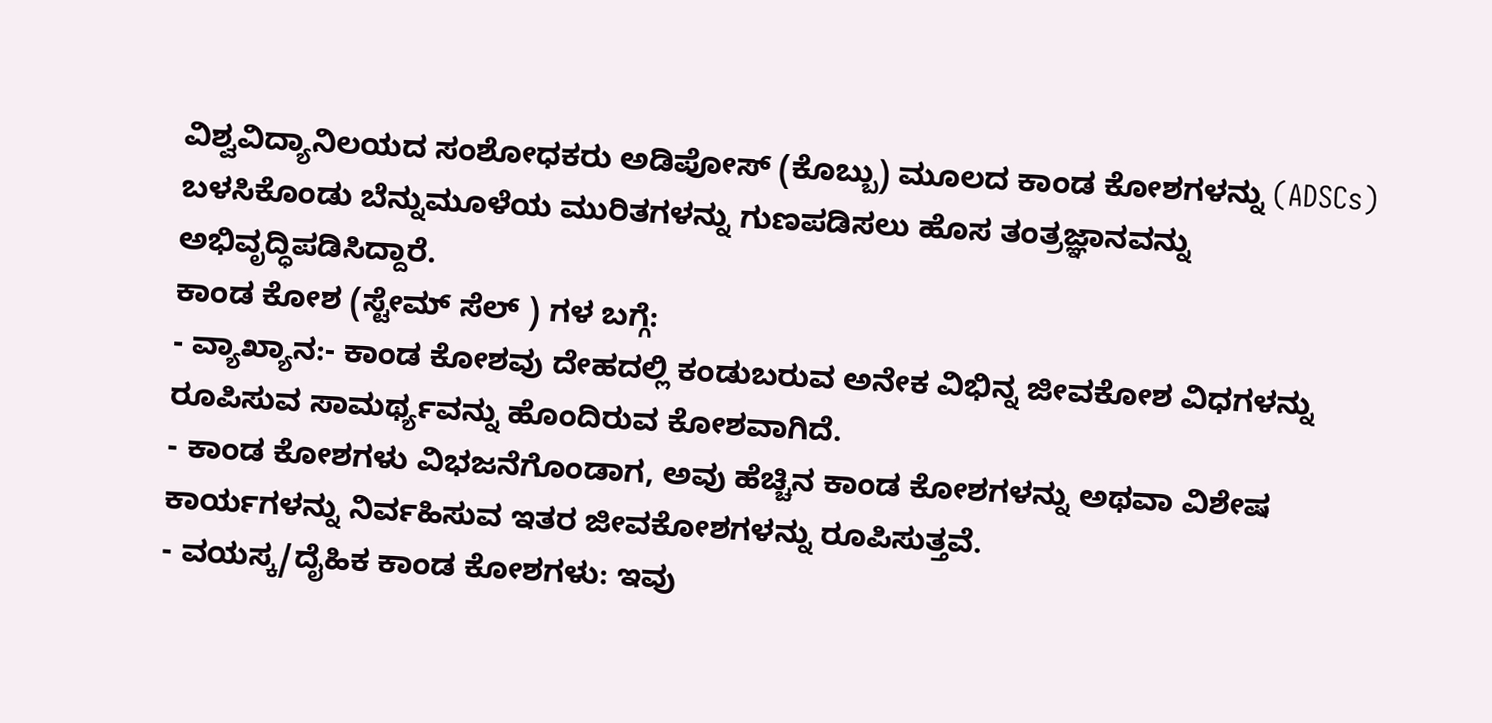ವಿಶ್ವವಿದ್ಯಾನಿಲಯದ ಸಂಶೋಧಕರು ಅಡಿಪೋಸ್ (ಕೊಬ್ಬು) ಮೂಲದ ಕಾಂಡ ಕೋಶಗಳನ್ನು (ADSCs) ಬಳಸಿಕೊಂಡು ಬೆನ್ನುಮೂಳೆಯ ಮುರಿತಗಳನ್ನು ಗುಣಪಡಿಸಲು ಹೊಸ ತಂತ್ರಜ್ಞಾನವನ್ನು ಅಭಿವೃದ್ಧಿಪಡಿಸಿದ್ದಾರೆ.
ಕಾಂಡ ಕೋಶ (ಸ್ಟೇಮ್ ಸೆಲ್ ) ಗಳ ಬಗ್ಗೆ:
- ವ್ಯಾಖ್ಯಾನ:- ಕಾಂಡ ಕೋಶವು ದೇಹದಲ್ಲಿ ಕಂಡುಬರುವ ಅನೇಕ ವಿಭಿನ್ನ ಜೀವಕೋಶ ವಿಧಗಳನ್ನು ರೂಪಿಸುವ ಸಾಮರ್ಥ್ಯವನ್ನು ಹೊಂದಿರುವ ಕೋಶವಾಗಿದೆ.
- ಕಾಂಡ ಕೋಶಗಳು ವಿಭಜನೆಗೊಂಡಾಗ, ಅವು ಹೆಚ್ಚಿನ ಕಾಂಡ ಕೋಶಗಳನ್ನು ಅಥವಾ ವಿಶೇಷ ಕಾರ್ಯಗಳನ್ನು ನಿರ್ವಹಿಸುವ ಇತರ ಜೀವಕೋಶಗಳನ್ನು ರೂಪಿಸುತ್ತವೆ.
- ವಯಸ್ಕ/ದೈಹಿಕ ಕಾಂಡ ಕೋಶಗಳು: ಇವು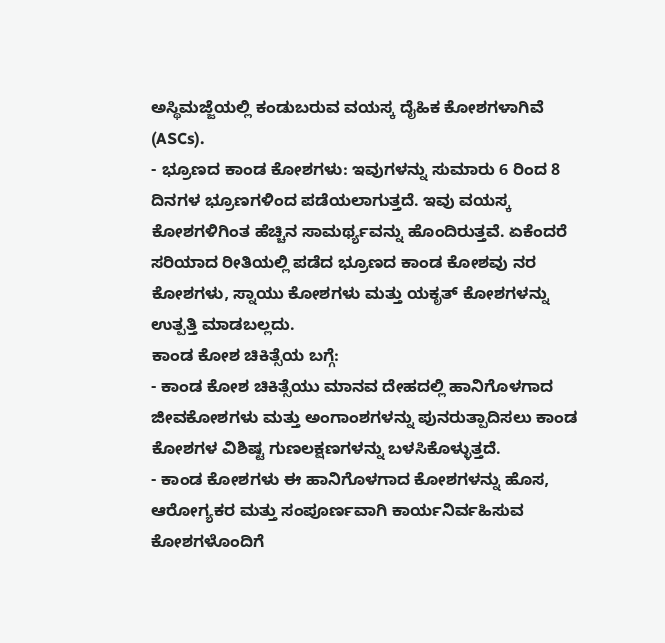ಅಸ್ಥಿಮಜ್ಜೆಯಲ್ಲಿ ಕಂಡುಬರುವ ವಯಸ್ಕ ದೈಹಿಕ ಕೋಶಗಳಾಗಿವೆ (ASCs).
- ಭ್ರೂಣದ ಕಾಂಡ ಕೋಶಗಳು: ಇವುಗಳನ್ನು ಸುಮಾರು 6 ರಿಂದ 8 ದಿನಗಳ ಭ್ರೂಣಗಳಿಂದ ಪಡೆಯಲಾಗುತ್ತದೆ. ಇವು ವಯಸ್ಕ ಕೋಶಗಳಿಗಿಂತ ಹೆಚ್ಚಿನ ಸಾಮರ್ಥ್ಯವನ್ನು ಹೊಂದಿರುತ್ತವೆ. ಏಕೆಂದರೆ ಸರಿಯಾದ ರೀತಿಯಲ್ಲಿ ಪಡೆದ ಭ್ರೂಣದ ಕಾಂಡ ಕೋಶವು ನರ ಕೋಶಗಳು, ಸ್ನಾಯು ಕೋಶಗಳು ಮತ್ತು ಯಕೃತ್ ಕೋಶಗಳನ್ನು ಉತ್ಪತ್ತಿ ಮಾಡಬಲ್ಲದು.
ಕಾಂಡ ಕೋಶ ಚಿಕಿತ್ಸೆಯ ಬಗ್ಗೆ:
- ಕಾಂಡ ಕೋಶ ಚಿಕಿತ್ಸೆಯು ಮಾನವ ದೇಹದಲ್ಲಿ ಹಾನಿಗೊಳಗಾದ ಜೀವಕೋಶಗಳು ಮತ್ತು ಅಂಗಾಂಶಗಳನ್ನು ಪುನರುತ್ಪಾದಿಸಲು ಕಾಂಡ ಕೋಶಗಳ ವಿಶಿಷ್ಟ ಗುಣಲಕ್ಷಣಗಳನ್ನು ಬಳಸಿಕೊಳ್ಳುತ್ತದೆ.
- ಕಾಂಡ ಕೋಶಗಳು ಈ ಹಾನಿಗೊಳಗಾದ ಕೋಶಗಳನ್ನು ಹೊಸ, ಆರೋಗ್ಯಕರ ಮತ್ತು ಸಂಪೂರ್ಣವಾಗಿ ಕಾರ್ಯನಿರ್ವಹಿಸುವ ಕೋಶಗಳೊಂದಿಗೆ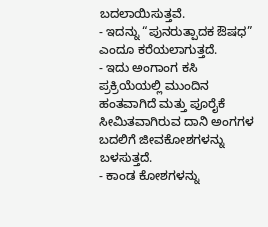ಬದಲಾಯಿಸುತ್ತವೆ.
- ಇದನ್ನು “ಪುನರುತ್ಪಾದಕ ಔಷಧ” ಎಂದೂ ಕರೆಯಲಾಗುತ್ತದೆ.
- ಇದು ಅಂಗಾಂಗ ಕಸಿ ಪ್ರಕ್ರಿಯೆಯಲ್ಲಿ ಮುಂದಿನ ಹಂತವಾಗಿದೆ ಮತ್ತು ಪೂರೈಕೆ ಸೀಮಿತವಾಗಿರುವ ದಾನಿ ಅಂಗಗಳ ಬದಲಿಗೆ ಜೀವಕೋಶಗಳನ್ನು ಬಳಸುತ್ತದೆ.
- ಕಾಂಡ ಕೋಶಗಳನ್ನು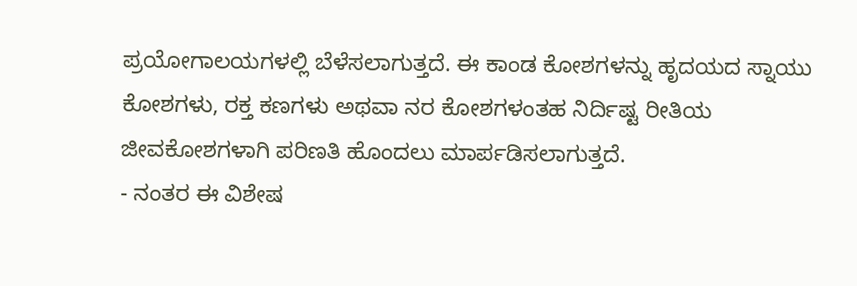ಪ್ರಯೋಗಾಲಯಗಳಲ್ಲಿ ಬೆಳೆಸಲಾಗುತ್ತದೆ. ಈ ಕಾಂಡ ಕೋಶಗಳನ್ನು ಹೃದಯದ ಸ್ನಾಯು ಕೋಶಗಳು, ರಕ್ತ ಕಣಗಳು ಅಥವಾ ನರ ಕೋಶಗಳಂತಹ ನಿರ್ದಿಷ್ಟ ರೀತಿಯ ಜೀವಕೋಶಗಳಾಗಿ ಪರಿಣತಿ ಹೊಂದಲು ಮಾರ್ಪಡಿಸಲಾಗುತ್ತದೆ.
- ನಂತರ ಈ ವಿಶೇಷ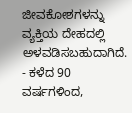ಜೀವಕೋಶಗಳನ್ನು ವ್ಯಕ್ತಿಯ ದೇಹದಲ್ಲಿ ಅಳವಡಿಸಬಹುದಾಗಿದೆ.
- ಕಳೆದ 90 ವರ್ಷಗಳಿಂದ,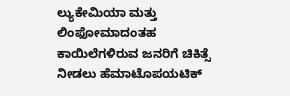ಲ್ಯುಕೇಮಿಯಾ ಮತ್ತು ಲಿಂಫೋಮಾದಂತಹ ಕಾಯಿಲೆಗಳಿರುವ ಜನರಿಗೆ ಚಿಕಿತ್ಸೆ ನೀಡಲು ಹೆಮಾಟೊಪಯಟಿಕ್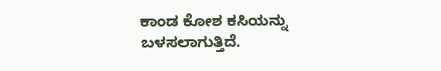ಕಾಂಡ ಕೋಶ ಕಸಿಯನ್ನು ಬಳಸಲಾಗುತ್ತಿದೆ.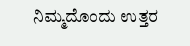ನಿಮ್ಮದೊಂದು ಉತ್ತರ